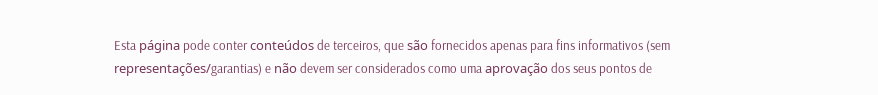Esta página pode conter conteúdos de terceiros, que são fornecidos apenas para fins informativos (sem representações/garantias) e não devem ser considerados como uma aprovação dos seus pontos de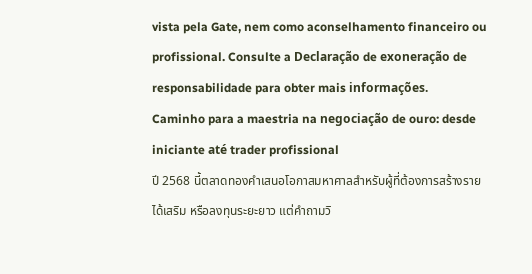vista pela Gate, nem como aconselhamento financeiro ou profissional. Consulte a Declaração de exoneração de responsabilidade para obter mais informações.
Caminho para a maestria na negociação de ouro: desde iniciante até trader profissional
ปี 2568 นี้ตลาดทองคำเสนอโอกาสมหาศาลสำหรับผู้ที่ต้องการสร้างรายได้เสริม หรือลงทุนระยะยาว แต่คำถามวิ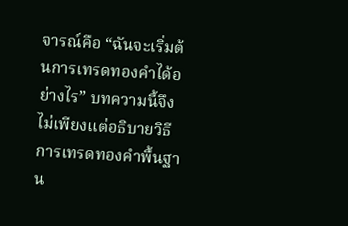จารณ์คือ “ฉันจะเริ่มต้นการเทรดทองคำได้อย่างไร” บทความนี้จึงไม่เพียงแต่อธิบายวิธีการเทรดทองคำพื้นฐาน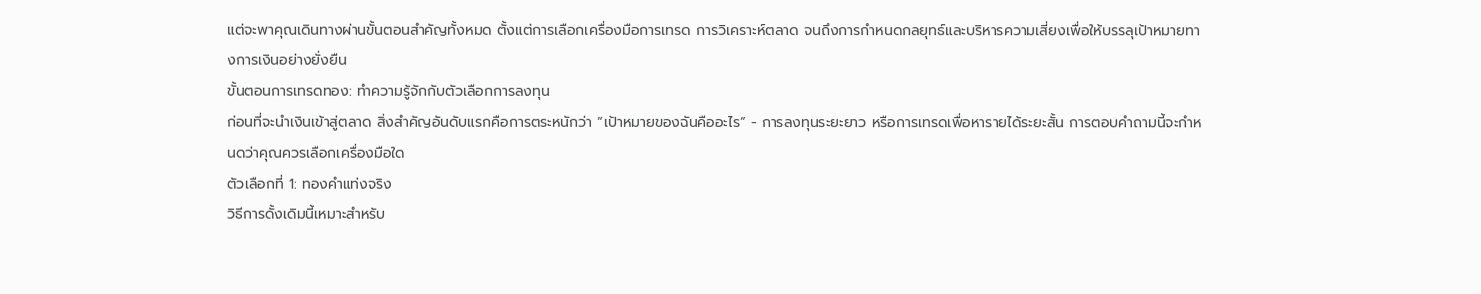แต่จะพาคุณเดินทางผ่านขั้นตอนสำคัญทั้งหมด ตั้งแต่การเลือกเครื่องมือการเทรด การวิเคราะห์ตลาด จนถึงการกำหนดกลยุทธ์และบริหารความเสี่ยงเพื่อให้บรรลุเป้าหมายทางการเงินอย่างยั่งยืน
ขั้นตอนการเทรดทอง: ทำความรู้จักกับตัวเลือกการลงทุน
ก่อนที่จะนำเงินเข้าสู่ตลาด สิ่งสำคัญอันดับแรกคือการตระหนักว่า “เป้าหมายของฉันคืออะไร” - การลงทุนระยะยาว หรือการเทรดเพื่อหารายได้ระยะสั้น การตอบคำถามนี้จะกำหนดว่าคุณควรเลือกเครื่องมือใด
ตัวเลือกที่ 1: ทองคำแท่งจริง
วิธีการดั้งเดิมนี้เหมาะสำหรับ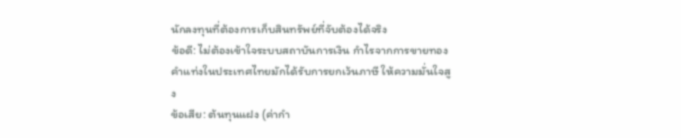นักลงทุนที่ต้องการเก็บสินทรัพย์ที่จับต้องได้จริง
ข้อดี: ไม่ต้องเข้าใจระบบสถาบันการเงิน กำไรจากการขายทองคำแท่งในประเทศไทยมักได้รับการยกเว้นภาษี ให้ความมั่นใจสูง
ข้อเสีย: ต้นทุนแฝง (ค่ากำ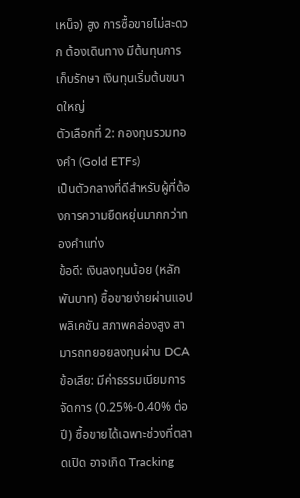เหน็จ) สูง การซื้อขายไม่สะดวก ต้องเดินทาง มีต้นทุนการเก็บรักษา เงินทุนเริ่มต้นขนาดใหญ่
ตัวเลือกที่ 2: กองทุนรวมทองคำ (Gold ETFs)
เป็นตัวกลางที่ดีสำหรับผู้ที่ต้องการความยืดหยุ่นมากกว่าทองคำแท่ง
ข้อดี: เงินลงทุนน้อย (หลักพันบาท) ซื้อขายง่ายผ่านแอปพลิเคชัน สภาพคล่องสูง สามารถทยอยลงทุนผ่าน DCA
ข้อเสีย: มีค่าธรรมเนียมการจัดการ (0.25%-0.40% ต่อปี) ซื้อขายได้เฉพาะช่วงที่ตลาดเปิด อาจเกิด Tracking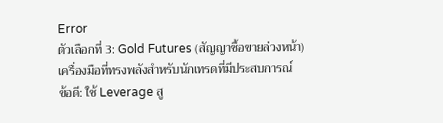Error
ตัวเลือกที่ 3: Gold Futures (สัญญาซื้อขายล่วงหน้า)
เครื่องมือที่ทรงพลังสำหรับนักเทรดที่มีประสบการณ์
ข้อดี: ใช้ Leverage สู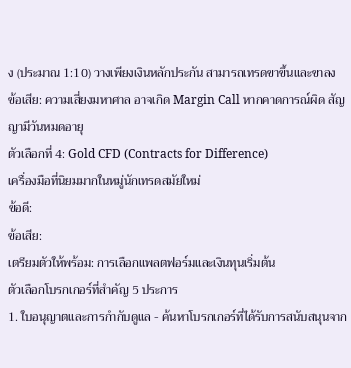ง (ประมาณ 1:10) วางเพียงเงินหลักประกัน สามารถเทรดขาขึ้นและขาลง
ข้อเสีย: ความเสี่ยงมหาศาล อาจเกิด Margin Call หากคาดการณ์ผิด สัญญามีวันหมดอายุ
ตัวเลือกที่ 4: Gold CFD (Contracts for Difference)
เครื่องมือที่นิยมมากในหมู่นักเทรดสมัยใหม่
ข้อดี:
ข้อเสีย:
เตรียมตัวให้พร้อม: การเลือกแพลตฟอร์มและเงินทุนเริ่มต้น
ตัวเลือกโบรกเกอร์ที่สำคัญ 5 ประการ
1. ใบอนุญาตและการกำกับดูแล - ค้นหาโบรกเกอร์ที่ได้รับการสนับสนุนจาก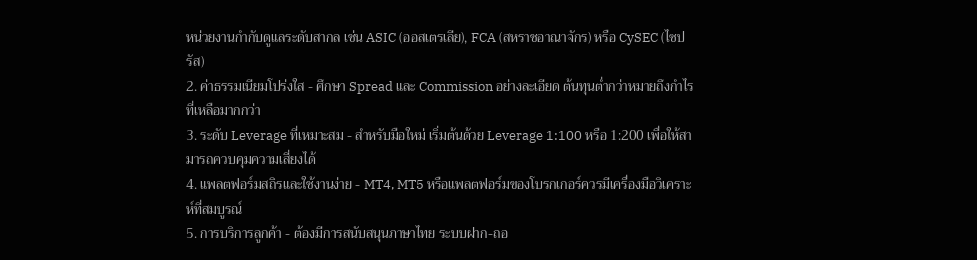หน่วยงานกำกับดูแลระดับสากล เช่น ASIC (ออสเตรเลีย), FCA (สหราชอาณาจักร) หรือ CySEC (ไซปรัส)
2. ค่าธรรมเนียมโปร่งใส - ศึกษา Spread และ Commission อย่างละเอียด ต้นทุนต่ำกว่าหมายถึงกำไรที่เหลือมากกว่า
3. ระดับ Leverage ที่เหมาะสม - สำหรับมือใหม่ เริ่มต้นด้วย Leverage 1:100 หรือ 1:200 เพื่อให้สามารถควบคุมความเสี่ยงได้
4. แพลตฟอร์มสถิรและใช้งานง่าย - MT4, MT5 หรือแพลตฟอร์มของโบรกเกอร์ควรมีเครื่องมือวิเคราะห์ที่สมบูรณ์
5. การบริการลูกค้า - ต้องมีการสนับสนุนภาษาไทย ระบบฝาก-ถอ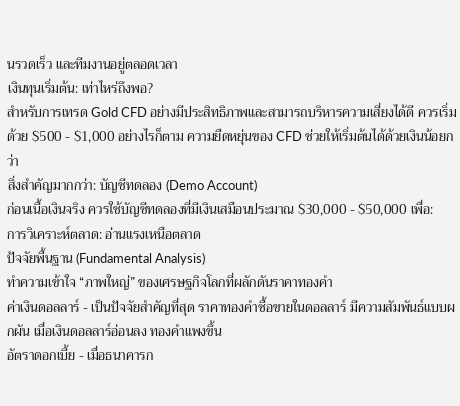นรวดเร็ว และทีมงานอยู่ตลอดเวลา
เงินทุนเริ่มต้น: เท่าไหร่ถึงพอ?
สำหรับการเทรด Gold CFD อย่างมีประสิทธิภาพและสามารถบริหารความเสี่ยงได้ดี ควรเริ่มด้วย $500 - $1,000 อย่างไรก็ตาม ความยืดหยุ่นของ CFD ช่วยให้เริ่มต้นได้ด้วยเงินน้อยกว่า
สิ่งสำคัญมากกว่า: บัญชีทดลอง (Demo Account)
ก่อนเนื้อเงินจริง ควรใช้บัญชีทดลองที่มีเงินเสมือนประมาณ $30,000 - $50,000 เพื่อ:
การวิเคราะห์ตลาด: อ่านแรงเหนือตลาด
ปัจจัยพื้นฐาน (Fundamental Analysis)
ทำความเข้าใจ “ภาพใหญ่” ของเศรษฐกิจโลกที่ผลักดันราคาทองคำ
ค่าเงินดอลลาร์ - เป็นปัจจัยสำคัญที่สุด ราคาทองคำซื้อขายในดอลลาร์ มีความสัมพันธ์แบบผกผัน เมื่อเงินดอลลาร์อ่อนลง ทองคำแพงขึ้น
อัตราดอกเบี้ย - เมื่อธนาคารก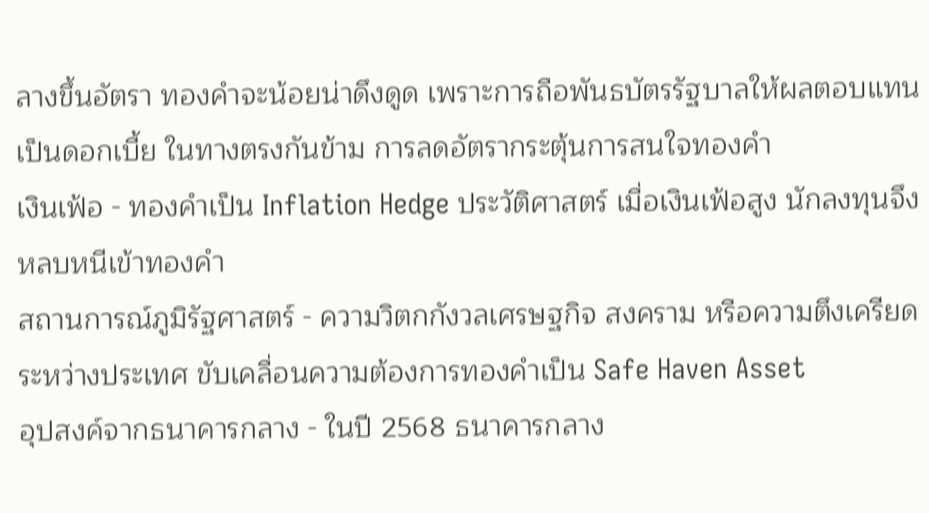ลางขึ้นอัตรา ทองคำจะน้อยน่าดึงดูด เพราะการถือพันธบัตรรัฐบาลให้ผลตอบแทนเป็นดอกเบี้ย ในทางตรงกันข้าม การลดอัตรากระตุ้นการสนใจทองคำ
เงินเฟ้อ - ทองคำเป็น Inflation Hedge ประวัติศาสตร์ เมื่อเงินเฟ้อสูง นักลงทุนจึงหลบหนีเข้าทองคำ
สถานการณ์ภูมิรัฐศาสตร์ - ความวิตกกังวลเศรษฐกิจ สงคราม หรือความตึงเครียดระหว่างประเทศ ขับเคลื่อนความต้องการทองคำเป็น Safe Haven Asset
อุปสงค์จากธนาคารกลาง - ในปี 2568 ธนาคารกลาง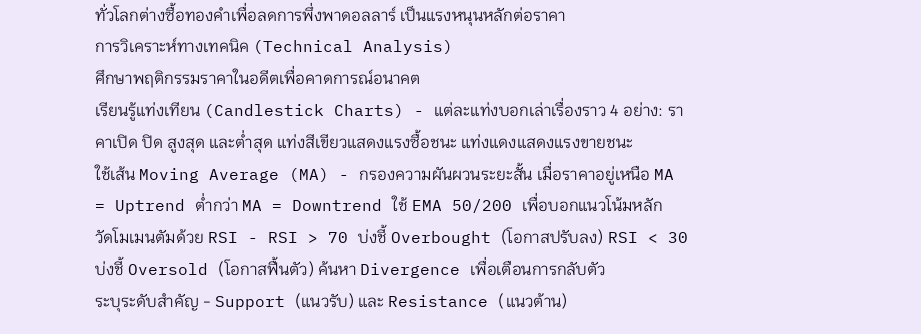ทั่วโลกต่างซื้อทองคำเพื่อลดการพึ่งพาดอลลาร์ เป็นแรงหนุนหลักต่อราคา
การวิเคราะห์ทางเทคนิค (Technical Analysis)
ศึกษาพฤติกรรมราคาในอดีตเพื่อคาดการณ์อนาคต
เรียนรู้แท่งเทียน (Candlestick Charts) - แต่ละแท่งบอกเล่าเรื่องราว 4 อย่าง: ราคาเปิด ปิด สูงสุด และต่ำสุด แท่งสีเขียวแสดงแรงซื้อชนะ แท่งแดงแสดงแรงขายชนะ
ใช้เส้น Moving Average (MA) - กรองความผันผวนระยะสั้น เมื่อราคาอยู่เหนือ MA = Uptrend ต่ำกว่า MA = Downtrend ใช้ EMA 50/200 เพื่อบอกแนวโน้มหลัก
วัดโมเมนตัมด้วย RSI - RSI > 70 บ่งชี้ Overbought (โอกาสปรับลง) RSI < 30 บ่งชี้ Oversold (โอกาสฟื้นตัว) ค้นหา Divergence เพื่อเตือนการกลับตัว
ระบุระดับสำคัญ - Support (แนวรับ) และ Resistance (แนวต้าน)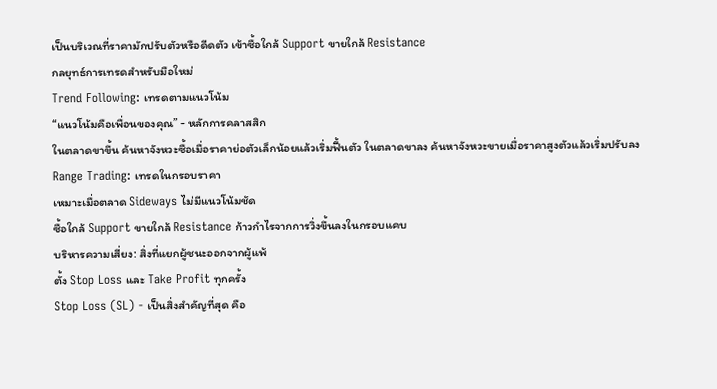เป็นบริเวณที่ราคามักปรับตัวหรือดีดตัว เข้าซื้อใกล้ Support ขายใกล้ Resistance
กลยุทธ์การเทรดสำหรับมือใหม่
Trend Following: เทรดตามแนวโน้ม
“แนวโน้มคือเพื่อนของคุณ” - หลักการคลาสสิก
ในตลาดขาขึ้น ค้นหาจังหวะซื้อเมื่อราคาย่อตัวเล็กน้อยแล้วเริ่มฟื้นตัว ในตลาดขาลง ค้นหาจังหวะขายเมื่อราคาสูงตัวแล้วเริ่มปรับลง
Range Trading: เทรดในกรอบราคา
เหมาะเมื่อตลาด Sideways ไม่มีแนวโน้มชัด
ซื้อใกล้ Support ขายใกล้ Resistance ก้าวกำไรจากการวิ่งขึ้นลงในกรอบแคบ
บริหารความเสี่ยง: สิ่งที่แยกผู้ชนะออกจากผู้แพ้
ตั้ง Stop Loss และ Take Profit ทุกครั้ง
Stop Loss (SL) - เป็นสิ่งสำคัญที่สุด คือ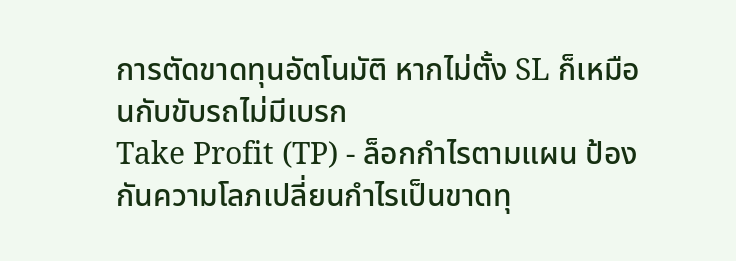การตัดขาดทุนอัตโนมัติ หากไม่ตั้ง SL ก็เหมือนกับขับรถไม่มีเบรก
Take Profit (TP) - ล็อกกำไรตามแผน ป้องกันความโลภเปลี่ยนกำไรเป็นขาดทุ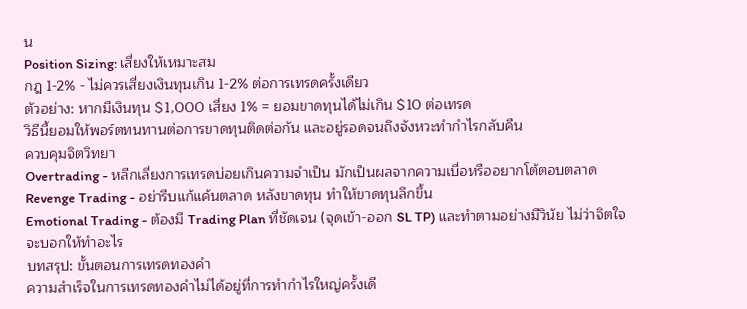น
Position Sizing: เสี่ยงให้เหมาะสม
กฎ 1-2% - ไม่ควรเสี่ยงเงินทุนเกิน 1-2% ต่อการเทรดครั้งเดียว
ตัวอย่าง: หากมีเงินทุน $1,000 เสี่ยง 1% = ยอมขาดทุนได้ไม่เกิน $10 ต่อเทรด
วิธีนี้ยอมให้พอร์ตทนทานต่อการขาดทุนติดต่อกัน และอยู่รอดจนถึงจังหวะทำกำไรกลับคืน
ควบคุมจิตวิทยา
Overtrading - หลีกเลี่ยงการเทรดบ่อยเกินความจำเป็น มักเป็นผลจากความเบื่อหรืออยากโต้ตอบตลาด
Revenge Trading - อย่ารีบแก้แค้นตลาด หลังขาดทุน ทำให้ขาดทุนลึกขึ้น
Emotional Trading - ต้องมี Trading Plan ที่ชัดเจน (จุดเข้า-ออก SL TP) และทำตามอย่างมีวินัย ไม่ว่าจิตใจจะบอกให้ทำอะไร
บทสรุป: ขั้นตอนการเทรดทองคำ
ความสำเร็จในการเทรดทองคำไม่ได้อยู่ที่การทำกำไรใหญ่ครั้งเดี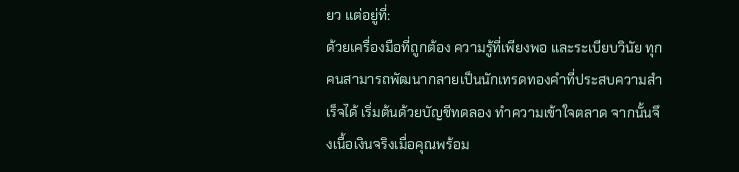ยว แต่อยู่ที่:
ด้วยเครื่องมือที่ถูกต้อง ความรู้ที่เพียงพอ และระเบียบวินัย ทุกคนสามารถพัฒนากลายเป็นนักเทรดทองคำที่ประสบความสำเร็จได้ เริ่มต้นด้วยบัญชีทดลอง ทำความเข้าใจตลาด จากนั้นจึงเนื้อเงินจริงเมื่อคุณพร้อม